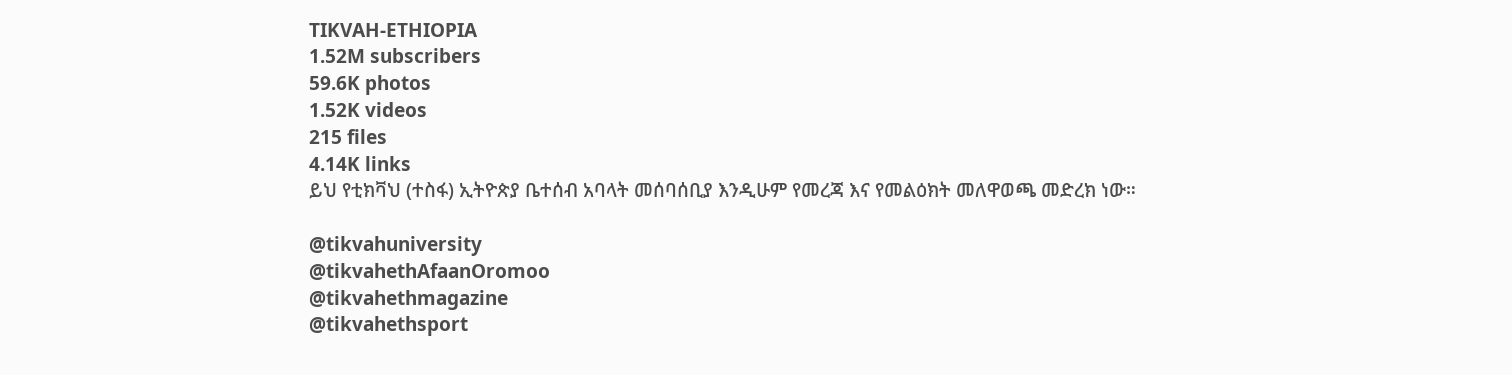TIKVAH-ETHIOPIA
1.52M subscribers
59.6K photos
1.52K videos
215 files
4.14K links
ይህ የቲክቫህ (ተስፋ) ኢትዮጵያ ቤተሰብ አባላት መሰባሰቢያ እንዲሁም የመረጃ እና የመልዕክት መለዋወጫ መድረክ ነው።

@tikvahuniversity
@tikvahethAfaanOromoo
@tikvahethmagazine
@tikvahethsport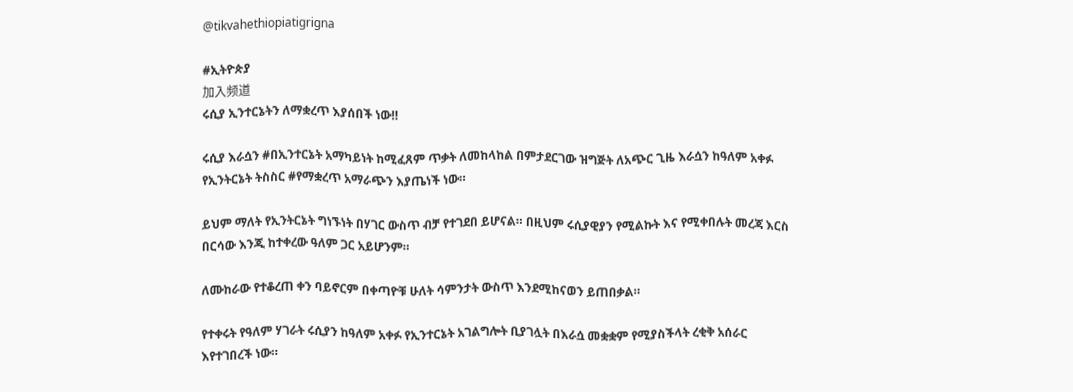@tikvahethiopiatigrigna

#ኢትዮጵያ
加入频道
ሩሲያ ኢንተርኔትን ለማቋረጥ እያሰበች ነው‼

ሩሲያ እራሷን #በኢንተርኔት አማካይነት ከሚፈጸም ጥቃት ለመከላከል በምታደርገው ዝግጅት ለአጭር ጊዜ እራሷን ከዓለም አቀፉ የኢንትርኔት ትስስር #የማቋረጥ አማራጭን እያጤነች ነው።

ይህም ማለት የኢንትርኔት ግነኙነት በሃገር ውስጥ ብቻ የተገደበ ይሆናል። በዚህም ሩሲያዊያን የሚልኩት እና የሚቀበሉት መረጃ እርስ በርሳው እንጂ ከተቀረው ዓለም ጋር አይሆንም።

ለሙከራው የተቆረጠ ቀን ባይኖርም በቀጣዮቹ ሁለት ሳምንታት ውስጥ እንደሚከናወን ይጠበቃል።

የተቀሩት የዓለም ሃገራት ሩሲያን ከዓለም አቀፉ የኢንተርኔት አገልግሎት ቢያገሏት በእራሷ መቋቋም የሚያስችላት ረቂቅ አሰራር እየተገበረች ነው።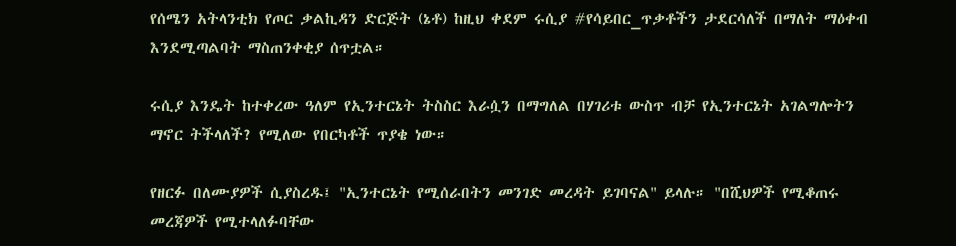የሰሜን አትላንቲክ የጦር ቃልኪዳን ድርጅት (ኔቶ) ከዚህ ቀደም ሩሲያ #የሳይበር_ጥቃቶችን ታደርሳለች በማለት ማዕቀብ እንደሚጣልባት ማስጠንቀቂያ ሰጥቷል።

ሩሲያ እንዴት ከተቀረው ዓለም የኢንተርኔት ትስስር እራሷን በማግለል በሃገሪቱ ውስጥ ብቻ የኢንተርኔት አገልግሎትን ማኖር ትችላለች? የሚለው የበርካቶች ጥያቄ ነው።

የዘርፉ በለሙያዎች ሲያስረዱ፤ "ኢንተርኔት የሚሰራበትን መንገድ መረዳት ይገባናል" ይላሉ። "በሺህዎች የሚቆጠሩ መረጃዎች የሚተላለፉባቸው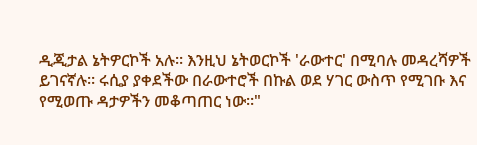ዲጂታል ኔትዎርኮች አሉ። እንዚህ ኔትወርኮች 'ራውተር' በሚባሉ መዳረሻዎች ይገናኛሉ። ሩሲያ ያቀደችው በራውተሮች በኩል ወደ ሃገር ውስጥ የሚገቡ እና የሚወጡ ዳታዎችን መቆጣጠር ነው።"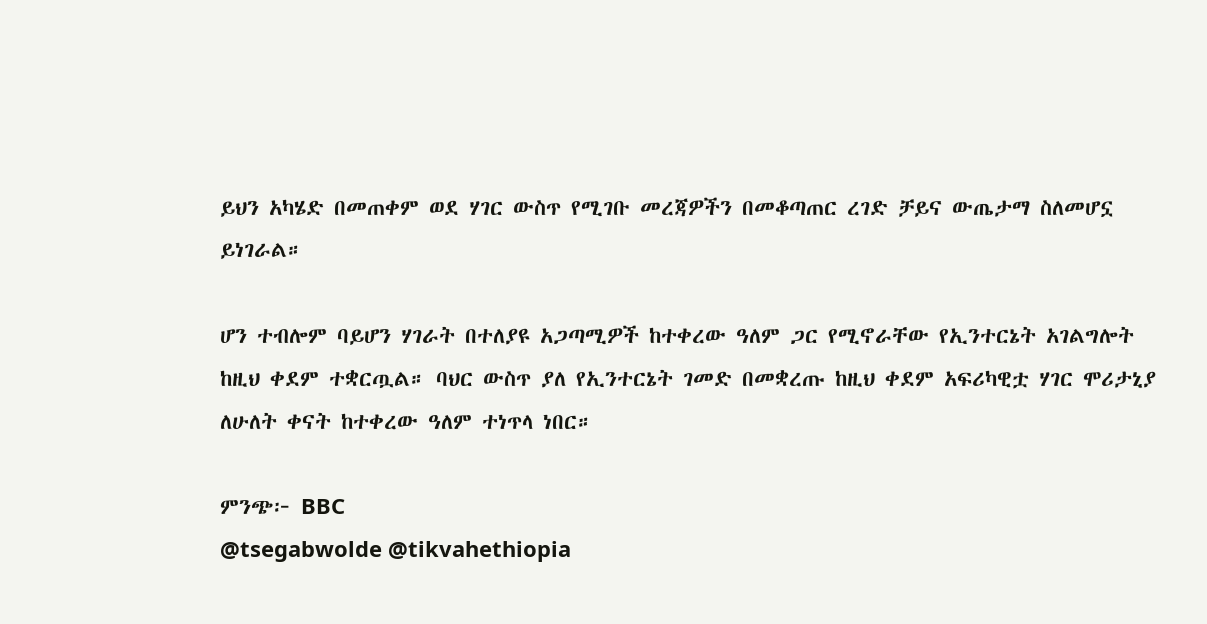ይህን አካሄድ በመጠቀም ወደ ሃገር ውስጥ የሚገቡ መረጃዎችን በመቆጣጠር ረገድ ቻይና ውጤታማ ስለመሆኗ ይነገራል።

ሆን ተብሎም ባይሆን ሃገራት በተለያዩ አጋጣሚዎች ከተቀረው ዓለም ጋር የሚኖራቸው የኢንተርኔት አገልግሎት ከዚህ ቀደም ተቋርጧል። ባህር ውስጥ ያለ የኢንተርኔት ገመድ በመቋረጡ ከዚህ ቀደም አፍሪካዊቷ ሃገር ሞሪታኒያ ለሁለት ቀናት ከተቀረው ዓለም ተነጥላ ነበር።

ምንጭ፦ BBC
@tsegabwolde @tikvahethiopia